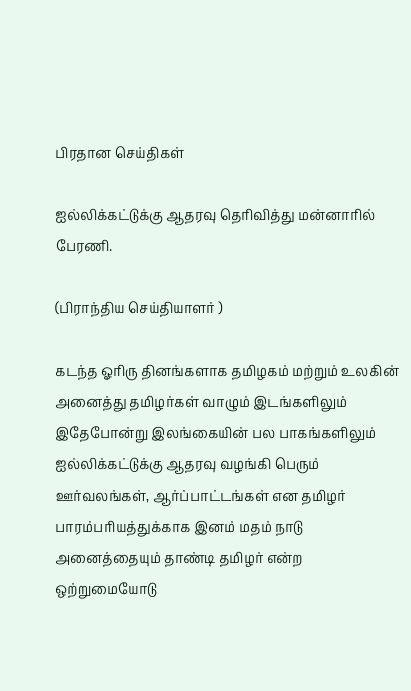பிரதான செய்திகள்

ஐல்லிக்கட்டுக்கு ஆதரவு தெரிவித்து மன்னாரில் பேரணி.

(பிராந்திய செய்தியாளர் )

கடந்த ஓரிரு தினங்களாக தமிழகம் மற்றும் உலகின் அனைத்து தமிழர்கள் வாழும் இடங்களிலும் இதேபோன்று இலங்கையின் பல பாகங்களிலும் ஐல்லிக்கட்டுக்கு ஆதரவு வழங்கி பெரும் ஊர்வலங்கள், ஆர்ப்பாட்டங்கள் என தமிழர் பாரம்பரியத்துக்காக இனம் மதம் நாடு அனைத்தையும் தாண்டி தமிழர் என்ற ஒற்றுமையோடு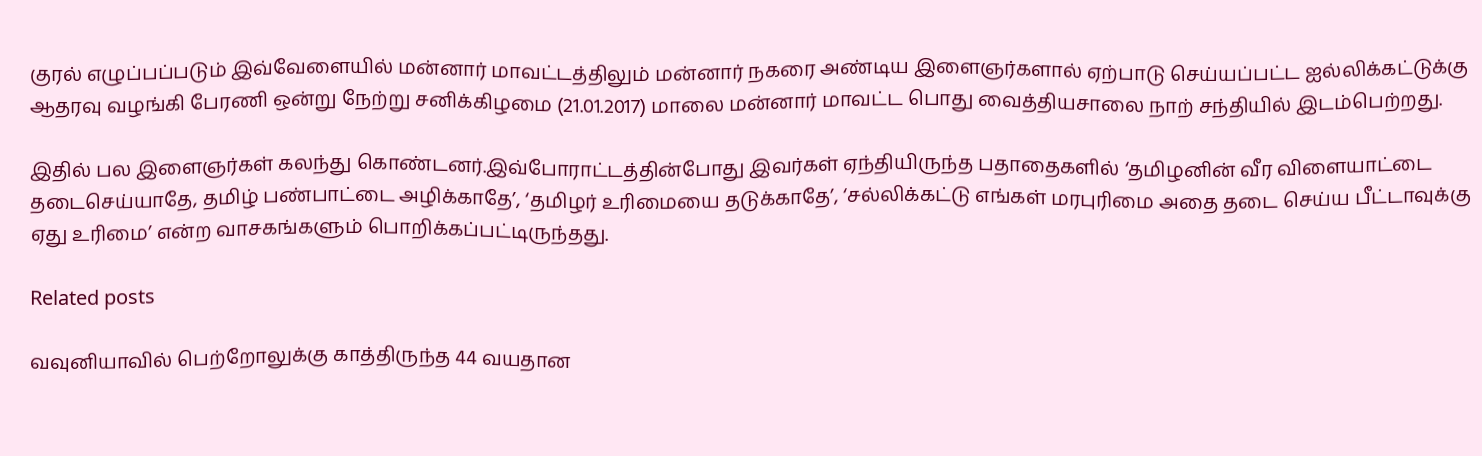குரல் எழுப்பப்படும் இவ்வேளையில் மன்னார் மாவட்டத்திலும் மன்னார் நகரை அண்டிய இளைஞர்களால் ஏற்பாடு செய்யப்பட்ட ஐல்லிக்கட்டுக்கு ஆதரவு வழங்கி பேரணி ஒன்று நேற்று சனிக்கிழமை (21.01.2017) மாலை மன்னார் மாவட்ட பொது வைத்தியசாலை நாற் சந்தியில் இடம்பெற்றது.

இதில் பல இளைஞர்கள் கலந்து கொண்டனர்.இவ்போராட்டத்தின்போது இவர்கள் ஏந்தியிருந்த பதாதைகளில் ‘தமிழனின் வீர விளையாட்டை தடைசெய்யாதே, தமிழ் பண்பாட்டை அழிக்காதே’, ‘தமிழர் உரிமையை தடுக்காதே’, ‘சல்லிக்கட்டு எங்கள் மரபுரிமை அதை தடை செய்ய பீட்டாவுக்கு ஏது உரிமை’ என்ற வாசகங்களும் பொறிக்கப்பட்டிருந்தது.

Related posts

வவுனியாவில் பெற்றோலுக்கு காத்திருந்த 44 வயதான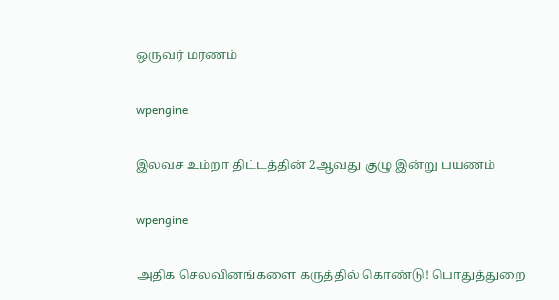ஒருவர் மரணம்

wpengine

இலவச உம்றா திட்டத்தின் 2ஆவது குழு இன்று பயணம்

wpengine

அதிக செலவினங்களை கருத்தில் கொண்டு! பொதுத்துறை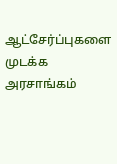ஆட்சேர்ப்புகளை முடக்க அரசாங்கம்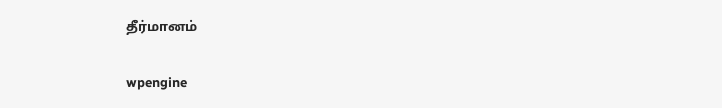தீர்மானம்

wpengine